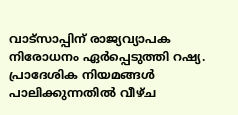വാട്സാപ്പിന് രാജ്യവ്യാപക നിരോധനം ഏർപ്പെടുത്തി റഷ്യ. പ്രാദേശിക നിയമങ്ങൾ പാലിക്കുന്നതിൽ വീഴ്ച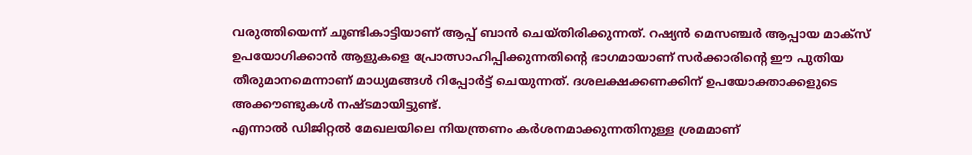വരുത്തിയെന്ന് ചൂണ്ടികാട്ടിയാണ് ആപ്പ് ബാൻ ചെയ്തിരിക്കുന്നത്. റഷ്യൻ മെസഞ്ചർ ആപ്പായ മാക്സ് ഉപയോഗിക്കാൻ ആളുകളെ പ്രോത്സാഹിപ്പിക്കുന്നതിന്റെ ഭാഗമായാണ് സർക്കാരിന്റെ ഈ പുതിയ തീരുമാനമെന്നാണ് മാധ്യമങ്ങൾ റിപ്പോർട്ട് ചെയുന്നത്. ദശലക്ഷക്കണക്കിന് ഉപയോക്താക്കളുടെ അക്കൗണ്ടുകൾ നഷ്ടമായിട്ടുണ്ട്.
എന്നാൽ ഡിജിറ്റൽ മേഖലയിലെ നിയന്ത്രണം കർശനമാക്കുന്നതിനുള്ള ശ്രമമാണ്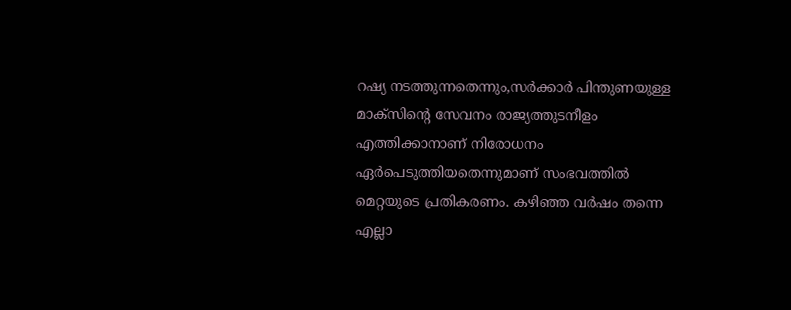റഷ്യ നടത്തുന്നതെന്നും,സർക്കാർ പിന്തുണയുള്ള മാക്സിന്റെ സേവനം രാജ്യത്തുടനീളം എത്തിക്കാനാണ് നിരോധനം ഏർപെടുത്തിയതെന്നുമാണ് സംഭവത്തിൽ മെറ്റയുടെ പ്രതികരണം. കഴിഞ്ഞ വർഷം തന്നെ എല്ലാ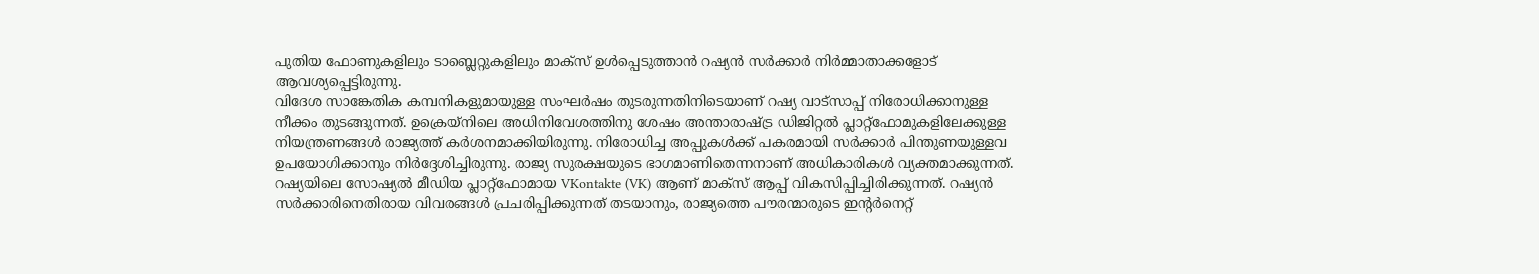പുതിയ ഫോണുകളിലും ടാബ്ലെറ്റുകളിലും മാക്സ് ഉൾപ്പെടുത്താൻ റഷ്യൻ സർക്കാർ നിർമ്മാതാക്കളോട് ആവശ്യപ്പെട്ടിരുന്നു.
വിദേശ സാങ്കേതിക കമ്പനികളുമായുള്ള സംഘർഷം തുടരുന്നതിനിടെയാണ് റഷ്യ വാട്സാപ്പ് നിരോധിക്കാനുള്ള നീക്കം തുടങ്ങുന്നത്. ഉക്രെയ്നിലെ അധിനിവേശത്തിനു ശേഷം അന്താരാഷ്ട്ര ഡിജിറ്റൽ പ്ലാറ്റ്ഫോമുകളിലേക്കുള്ള നിയന്ത്രണങ്ങൾ രാജ്യത്ത് കർശനമാക്കിയിരുന്നു. നിരോധിച്ച അപ്പുകൾക്ക് പകരമായി സർക്കാർ പിന്തുണയുള്ളവ ഉപയോഗിക്കാനും നിർദ്ദേശിച്ചിരുന്നു. രാജ്യ സുരക്ഷയുടെ ഭാഗമാണിതെന്നനാണ് അധികാരികൾ വ്യക്തമാക്കുന്നത്.
റഷ്യയിലെ സോഷ്യൽ മീഡിയ പ്ലാറ്റ്ഫോമായ VKontakte (VK) ആണ് മാക്സ് ആപ്പ് വികസിപ്പിച്ചിരിക്കുന്നത്. റഷ്യൻ സർക്കാരിനെതിരായ വിവരങ്ങൾ പ്രചരിപ്പിക്കുന്നത് തടയാനും, രാജ്യത്തെ പൗരന്മാരുടെ ഇന്റർനെറ്റ്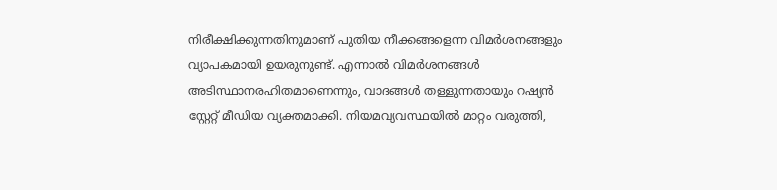നിരീക്ഷിക്കുന്നതിനുമാണ് പുതിയ നീക്കങ്ങളെന്ന വിമർശനങ്ങളും വ്യാപകമായി ഉയരുനുണ്ട്. എന്നാൽ വിമർശനങ്ങൾ അടിസ്ഥാനരഹിതമാണെന്നും, വാദങ്ങൾ തള്ളുന്നതായും റഷ്യൻ സ്റ്റേറ്റ് മീഡിയ വ്യക്തമാക്കി. നിയമവ്യവസ്ഥയിൽ മാറ്റം വരുത്തി,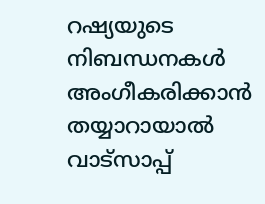റഷ്യയുടെ നിബന്ധനകൾ അംഗീകരിക്കാൻ തയ്യാറായാൽ വാട്സാപ്പ്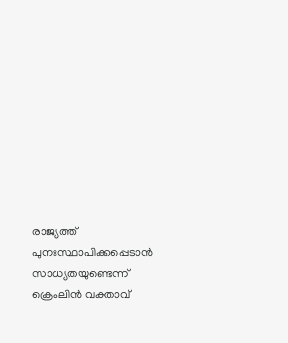രാജ്യത്ത് പുനഃസ്ഥാപിക്കപ്പെടാൻ സാധ്യതയുണ്ടെന്ന് ക്രെംലിൻ വക്താവ്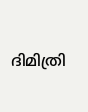ദിമിത്രി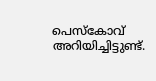പെസ്കോവ് അറിയിച്ചിട്ടുണ്ട്.